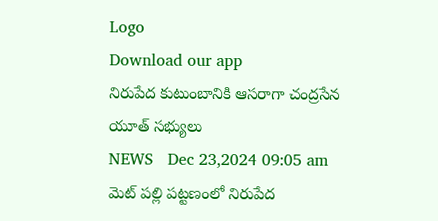Logo
Download our app
నిరుపేద కుటుంబానికి ఆసరాగా చంద్రసేన యూత్ సభ్యులు
NEWS   Dec 23,2024 09:05 am
మెట్ పల్లి పట్టణంలో నిరుపేద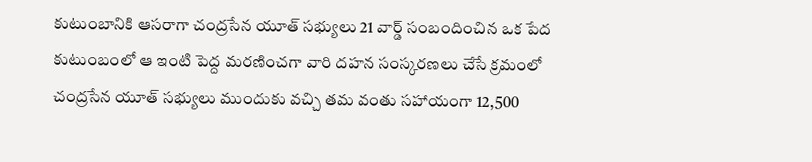కుటుంబానికి ఆసరాగా చంద్రసేన యూత్ సభ్యులు 21 వార్డ్ సంబందించిన ఒక పేద కుటుంబంలో ఆ ఇంటి పెద్ద మరణించగా వారి దహన సంస్కరణలు చేసే క్రమంలో చంద్రసేన యూత్ సభ్యులు ముందుకు వచ్చి తమ వంతు సహాయంగా 12,500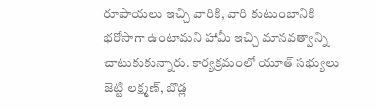రూపాయలు ఇచ్చి వారికి, వారి కుటుంబానికి భరోసాగా ఉంటామని హామీ ఇచ్చి మానవత్వాన్ని చాటుకుకున్నారు. కార్యక్రమంలో యూత్ సభ్యులు జెట్టి లక్ష్మణ్, బొడ్ల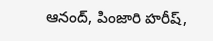ఆనంద్, పింజారి హరీష్,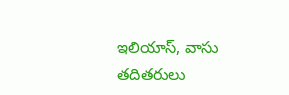ఇలియాస్, వాసు తదితరులు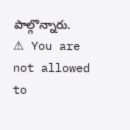పాల్గొన్నారు.
⚠ You are not allowed to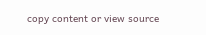copy content or view source